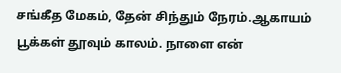சங்கீத மேகம், தேன் சிந்தும் நேரம்.ஆகாயம் பூக்கள் தூவும் காலம். நாளை என்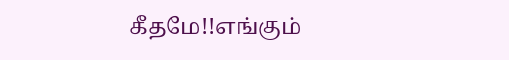கீதமே!!எங்கும்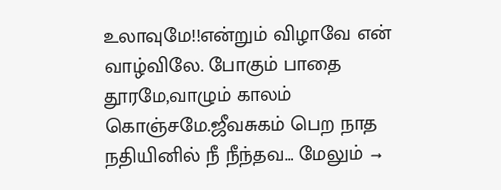உலாவுமே!!என்றும் விழாவே என் வாழ்விலே. போகும் பாதை தூரமே,வாழும் காலம் கொஞ்சமே.ஜீவசுகம் பெற நாத நதியினில் நீ நீந்தவ… மேலும் →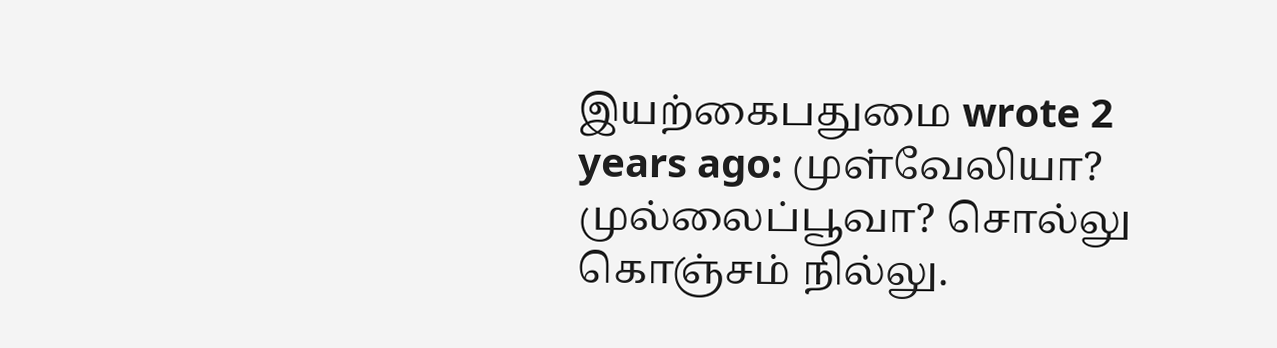இயற்கைபதுமை wrote 2 years ago: முள்வேலியா? முல்லைப்பூவா? சொல்லு கொஞ்சம் நில்லு.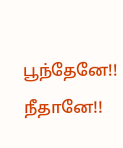பூந்தேனே!! நீதானே!!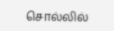சொல்லில்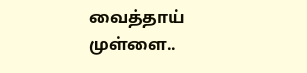வைத்தாய் முள்ளை..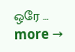ஒரே … more →